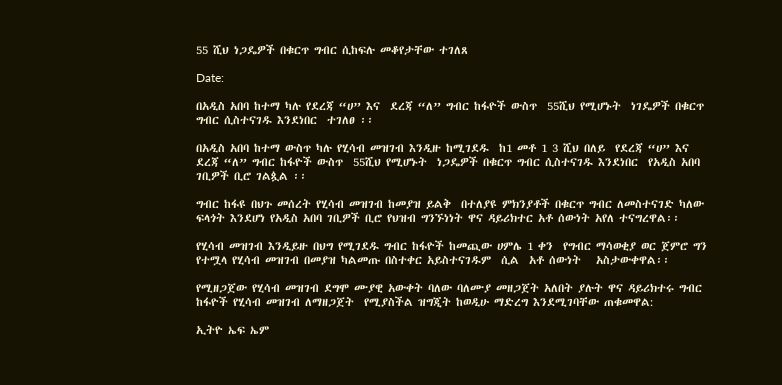55 ሺህ ነጋዴዎች በቁርጥ ግብር ሲከፍሉ መቆየታቸው ተገለጸ

Date:

በአዲስ አበባ ከተማ ካሉ የደረጃ “ሀ” እና  ደረጃ “ለ” ግብር ከፋዮች ውስጥ  55ሺህ የሚሆኑት  ነገዴዎች በቁርጥ ግብር ሲስተናገዱ እንደነበር  ተገለፀ ፡፡

በአዲስ አበባ ከተማ ውስጥ ካሉ የሂሳብ መዝገብ እንዲዙ ከሚገደዱ  ከ1 መቶ 1 3 ሺህ በለይ  የደረጃ “ሀ” እና  ደረጃ “ለ” ግብር ከፋዮች ውስጥ  55ሺህ የሚሆኑት  ነጋዴዎች በቁርጥ ግብር ሲስተናገዱ እንደነበር  የአዲስ አበባ ገቢዎች ቢሮ ገልጷል ፡፡

ግብር ከፋዩ በህጉ መሰረት የሂሳብ መዝገብ ከመያዝ ይልቅ  በተለያዩ ምክንያቶች በቁርጥ ግብር ለመስተናገድ ካለው ፍላጎት እንደሆነ የአዲስ አበባ ገቢዎች ቢሮ የህዝብ ግንኙነነት ዋና ዳይሪክተር አቶ ሰውነት አየለ ተናግረዋል፡፡

የሂሳብ መዝገብ እንዲይዙ በህግ የሚገደዱ ግብር ከፋዮች ከመጪው ሀምሌ 1 ቀን  የግብር ማሳወቂያ ወር ጀምሮ ግን የተሟላ የሂሳብ መዝገብ በመያዝ ካልመጡ በስተቀር አይስተናገዱም  ሲል  አቶ ሰውነት   አስታውቀዋል፡፡

የሚዘጋጀው የሂሳብ መዝገብ ደግሞ ሙያዊ አውቀት ባለው ባለሙያ መዘጋጀት አለበት ያሉት ዋና ዳይሪክተሩ ግብር ከፋዮች የሂሳብ መዝገብ ለማዘጋጀት  የሚያስችል ዝግጂት ከወዲሁ ማድረግ እንደሚገባቸው ጠቁመዋል:

ኢትዮ ኤፍ ኤም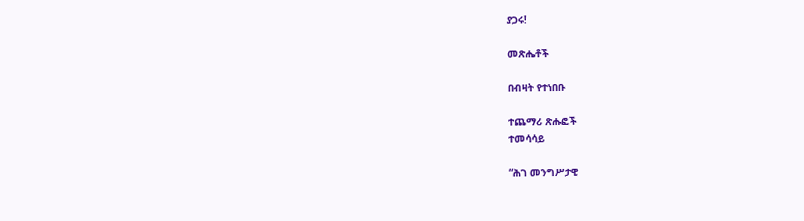ያጋሩ!

መጽሔቶች

በብዛት የተነበቡ

ተጨማሪ ጽሑፎች
ተመሳሳይ

“ሕገ መንግሥታዊ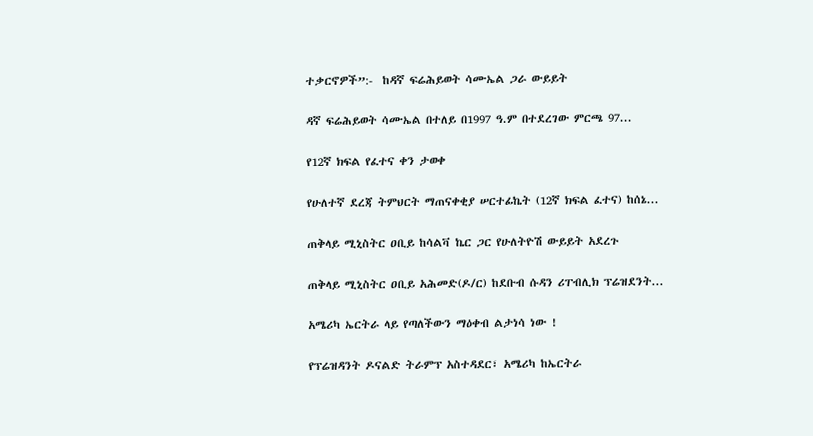ተቃርኖዎች”:-  ከዳኛ ፍሬሕይወት ሳሙኤል ጋራ ውይይት

ዳኛ ፍሬሕይወት ሳሙኤል በተለይ በ1997 ዓ.ም በተደረገው ምርጫ 97...

የ12ኛ ክፍል የፈተና ቀን ታወቀ

የሁለተኛ ደረጃ ትምህርት ማጠናቀቂያ ሠርተፊኬት (12ኛ ክፍል ፈተና) ከሰኔ...

ጠቅላይ ሚኒስትር ዐቢይ ከሳልቫ ኬር ጋር የሁለትዮሽ ውይይት አደረጉ

ጠቅላይ ሚኒስትር ዐቢይ አሕመድ(ዶ/ር) ከደቡብ ሱዳን ሪፐብሊክ ፕሬዝደንት...

አሜሪካ ኤርትራ ላይ የጣለችውን ማዕቀብ ልታነሳ ነው !

የፕሬዝዳንት ዶናልድ ትራምፕ አስተዳደር፣ አሜሪካ ከኤርትራ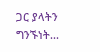ጋር ያላትን ግንኙነት...